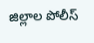జిల్లాల పోలీస్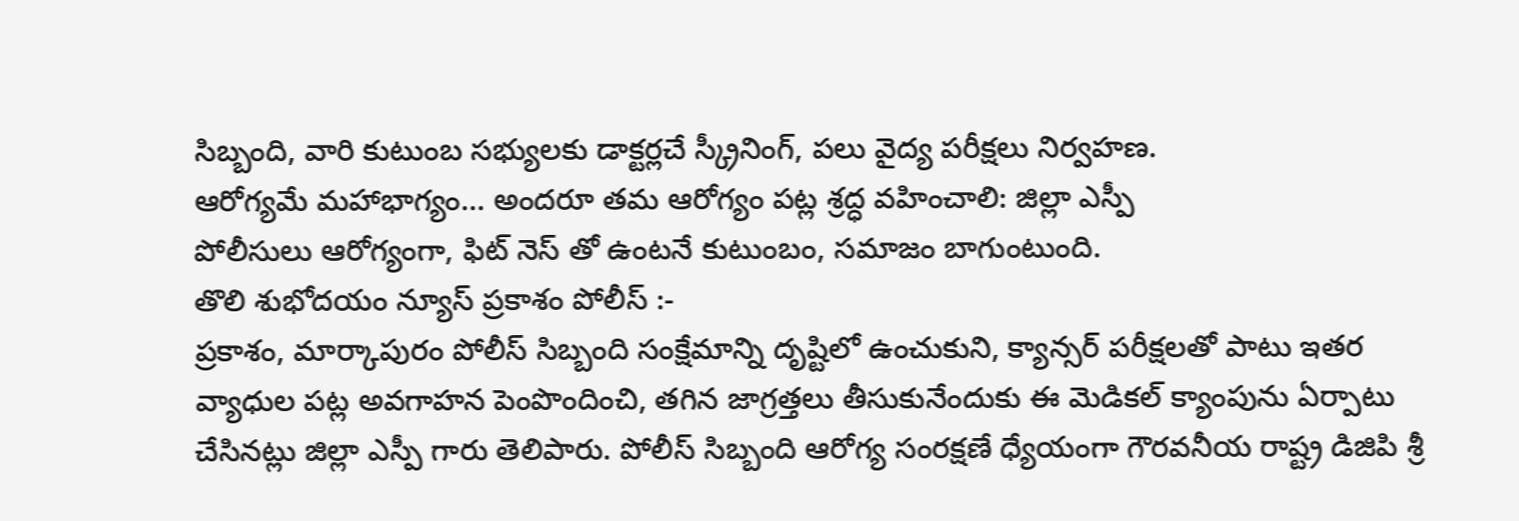సిబ్బంది, వారి కుటుంబ సభ్యులకు డాక్టర్లచే స్క్రీనింగ్, పలు వైద్య పరీక్షలు నిర్వహణ.
ఆరోగ్యమే మహాభాగ్యం… అందరూ తమ ఆరోగ్యం పట్ల శ్రద్ధ వహించాలి: జిల్లా ఎస్పీ
పోలీసులు ఆరోగ్యంగా, ఫిట్ నెస్ తో ఉంటనే కుటుంబం, సమాజం బాగుంటుంది.
తొలి శుభోదయం న్యూస్ ప్రకాశం పోలీస్ :-
ప్రకాశం, మార్కాపురం పోలీస్ సిబ్బంది సంక్షేమాన్ని దృష్టిలో ఉంచుకుని, క్యాన్సర్ పరీక్షలతో పాటు ఇతర వ్యాధుల పట్ల అవగాహన పెంపొందించి, తగిన జాగ్రత్తలు తీసుకునేందుకు ఈ మెడికల్ క్యాంపును ఏర్పాటు చేసినట్లు జిల్లా ఎస్పీ గారు తెలిపారు. పోలీస్ సిబ్బంది ఆరోగ్య సంరక్షణే ధ్యేయంగా గౌరవనీయ రాష్ట్ర డిజిపి శ్రీ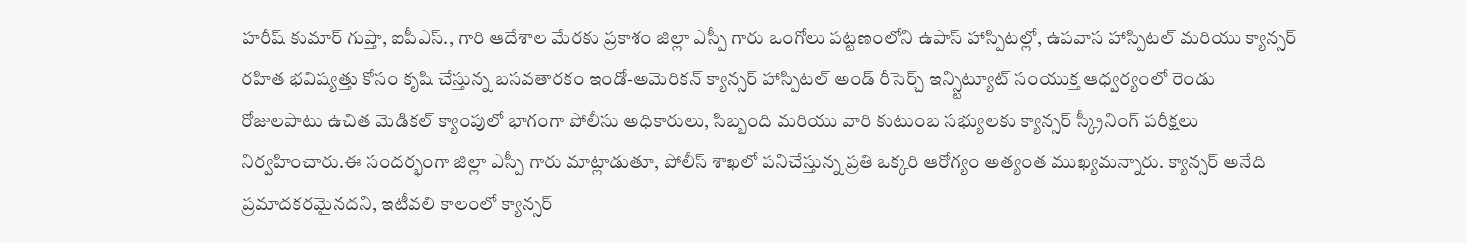హరీష్ కుమార్ గుప్తా, ఐపీఎస్., గారి ఆదేశాల మేరకు ప్రకాశం జిల్లా ఎస్పీ గారు ఒంగోలు పట్టణంలోని ఉపాస్ హాస్పిటల్లో, ఉపవాస హాస్పిటల్ మరియు క్యాన్సర్ రహిత భవిష్యత్తు కోసం కృషి చేస్తున్న బసవతారకం ఇండో-అమెరికన్ క్యాన్సర్ హాస్పిటల్ అండ్ రీసెర్చ్ ఇన్స్టిట్యూట్ సంయుక్త ఆధ్వర్యంలో రెండు రోజులపాటు ఉచిత మెడికల్ క్యాంపులో భాగంగా పోలీసు అధికారులు, సిబ్బంది మరియు వారి కుటుంబ సభ్యులకు క్యాన్సర్ స్క్రీనింగ్ పరీక్షలు నిర్వహించారు.ఈ సందర్భంగా జిల్లా ఎస్పీ గారు మాట్లాడుతూ, పోలీస్ శాఖలో పనిచేస్తున్న ప్రతి ఒక్కరి ఆరోగ్యం అత్యంత ముఖ్యమన్నారు. క్యాన్సర్ అనేది ప్రమాదకరమైనదని, ఇటీవలి కాలంలో క్యాన్సర్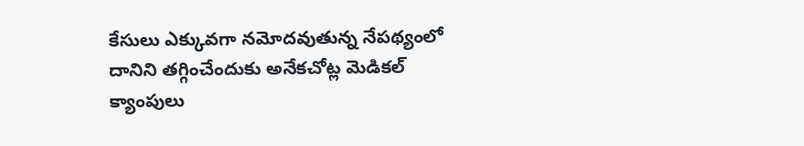కేసులు ఎక్కువగా నమోదవుతున్న నేపథ్యంలో దానిని తగ్గించేందుకు అనేకచోట్ల మెడికల్ క్యాంపులు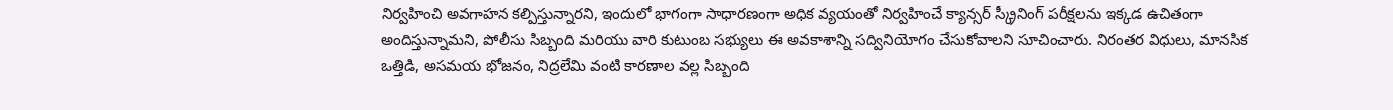నిర్వహించి అవగాహన కల్పిస్తున్నారని, ఇందులో భాగంగా సాధారణంగా అధిక వ్యయంతో నిర్వహించే క్యాన్సర్ స్క్రీనింగ్ పరీక్షలను ఇక్కడ ఉచితంగా అందిస్తున్నామని, పోలీసు సిబ్బంది మరియు వారి కుటుంబ సభ్యులు ఈ అవకాశాన్ని సద్వినియోగం చేసుకోవాలని సూచించారు. నిరంతర విధులు, మానసిక ఒత్తిడి, అసమయ భోజనం, నిద్రలేమి వంటి కారణాల వల్ల సిబ్బంది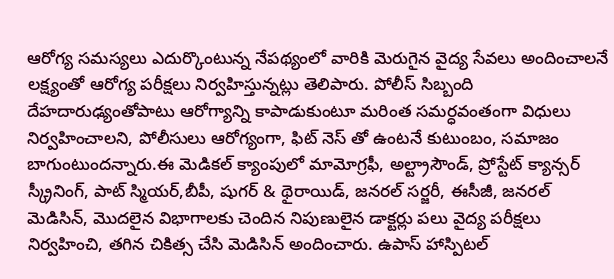ఆరోగ్య సమస్యలు ఎదుర్కొంటున్న నేపథ్యంలో వారికి మెరుగైన వైద్య సేవలు అందించాలనే లక్ష్యంతో ఆరోగ్య పరీక్షలు నిర్వహిస్తున్నట్లు తెలిపారు. పోలీస్ సిబ్బంది దేహదారుఢ్యంతోపాటు ఆరోగ్యాన్ని కాపాడుకుంటూ మరింత సమర్ధవంతంగా విధులు నిర్వహించాలని, పోలీసులు ఆరోగ్యంగా, ఫిట్ నెస్ తో ఉంటనే కుటుంబం, సమాజం బాగుంటుందన్నారు.ఈ మెడికల్ క్యాంపులో మామోగ్రఫీ, అల్ట్రాసౌండ్, ప్రోస్టేట్ క్యాన్సర్ స్క్రీనింగ్, పాట్ స్మియర్,బీపీ, షుగర్ & థైరాయిడ్, జనరల్ సర్జరీ, ఈసీజీ, జనరల్ మెడిసిన్, మొదలైన విభాగాలకు చెందిన నిపుణులైన డాక్టర్లు పలు వైద్య పరీక్షలు నిర్వహించి, తగిన చికిత్స చేసి మెడిసిన్ అందించారు. ఉపాస్ హాస్పిటల్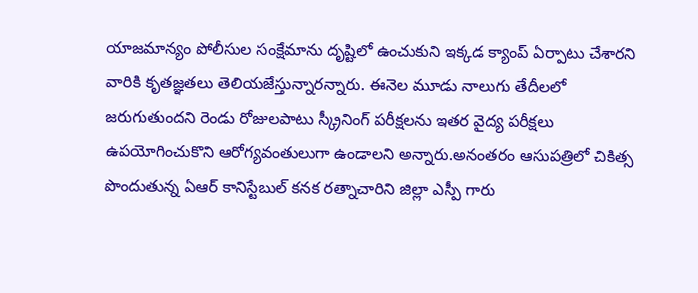యాజమాన్యం పోలీసుల సంక్షేమాను దృష్టిలో ఉంచుకుని ఇక్కడ క్యాంప్ ఏర్పాటు చేశారని వారికి కృతజ్ఞతలు తెలియజేస్తున్నారన్నారు. ఈనెల మూడు నాలుగు తేదీలలో జరుగుతుందని రెండు రోజులపాటు స్క్రీనింగ్ పరీక్షలను ఇతర వైద్య పరీక్షలు ఉపయోగించుకొని ఆరోగ్యవంతులుగా ఉండాలని అన్నారు.అనంతరం ఆసుపత్రిలో చికిత్స పొందుతున్న ఏఆర్ కానిస్టేబుల్ కనక రత్నాచారిని జిల్లా ఎస్పీ గారు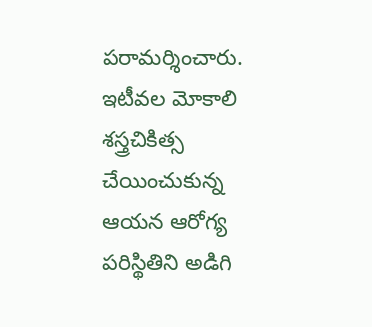పరామర్శించారు. ఇటీవల మోకాలి శస్త్రచికిత్స చేయించుకున్న ఆయన ఆరోగ్య పరిస్థితిని అడిగి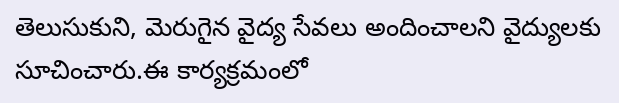తెలుసుకుని, మెరుగైన వైద్య సేవలు అందించాలని వైద్యులకు సూచించారు.ఈ కార్యక్రమంలో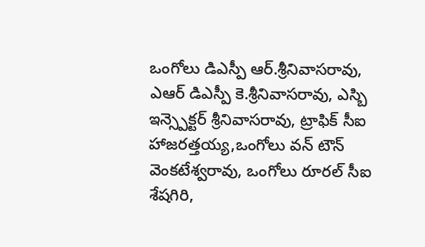ఒంగోలు డిఎస్పీ ఆర్.శ్రీనివాసరావు, ఎఆర్ డిఎస్పీ కె.శ్రీనివాసరావు, ఎస్బి ఇన్స్పెక్టర్ శ్రీనివాసరావు, ట్రాఫిక్ సీఐ హాజరత్తయ్య,ఒంగోలు వన్ టౌన్ వెంకటేశ్వరావు, ఒంగోలు రూరల్ సీఐ శేషగిరి,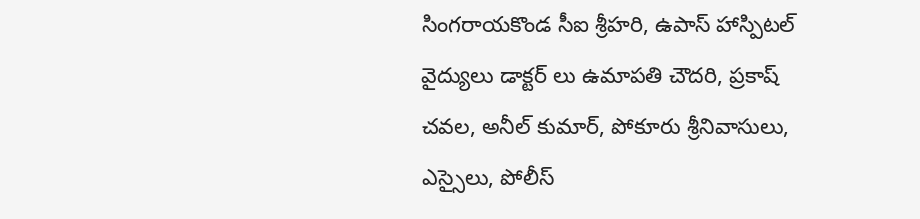సింగరాయకొండ సీఐ శ్రీహరి, ఉపాస్ హాస్పిటల్ వైద్యులు డాక్టర్ లు ఉమాపతి చౌదరి, ప్రకాష్ చవల, అనీల్ కుమార్, పోకూరు శ్రీనివాసులు, ఎస్సైలు, పోలీస్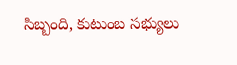సిబ్బంది, కుటుంబ సభ్యులు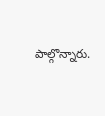పాల్గొన్నారు.